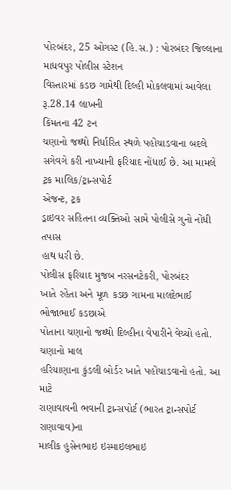પોરબંદર, 25 ઓગસ્ટ (હિ.સ.) : પોરબંદર જિલ્લાના માધવપુર પોલીસ સ્ટેશન
વિસ્તારમાં કડછ ગામેથી દિલ્હી મોકલવામાં આવેલા રૂ.28.14 લાખની
કિંમતના 42 ટન
ચણાનો જથ્થો નિર્ધારિત સ્થળે પહોંચાડવાના બદલે
સગેવગે કરી નાખ્યાની ફરિયાદ નોંધાઈ છે. આ મામલે ટ્રક માલિક/ટ્રાન્સપોર્ટ
એજન્ટ, ટ્રક
ડ્રાઇવર સહિતના વ્યક્તિઓ સામે પોલીસે ગુનો નોંધી તપાસ
હાથ ધરી છે.
પોલીસ ફરિયાદ મુજબ નરસનટેકરી, પોરબંદર
ખાતે રહેતા અને મૂળ કડછ ગામના માલદેભાઈ ભોજાભાઈ કડછાએ
પોતાના ચણાનો જથ્થો દિલ્હીના વેપારીને વેચ્યો હતો. ચણાનો માલ
હરિયાણાના કુંડલી બોર્ડર ખાતે પહોંચાડવાનો હતો. આ માટે
રાણાવાવની ભવાની ટ્રાન્સપોર્ટ (ભારત ટ્રાન્સપોર્ટ રાણાવાવ)ના
માલીક હુસેનભાઇ ઇસ્માઇલભાઇ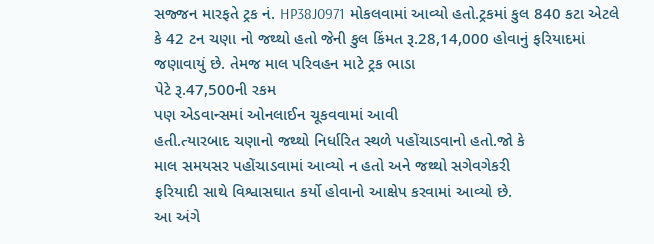સજ્જન મારફતે ટ્રક નં. HP38J0971 મોકલવામાં આવ્યો હતો.ટ્રકમાં કુલ 840 કટા એટલે કે 42 ટન ચણા નો જથ્થો હતો જેની કુલ કિંમત રૂ.28,14,000 હોવાનું ફરિયાદમાં જણાવાયું છે. તેમજ માલ પરિવહન માટે ટ્રક ભાડા
પેટે રૂ.47,500ની રકમ
પણ એડવાન્સમાં ઓનલાઈન ચૂકવવામાં આવી
હતી.ત્યારબાદ ચણાનો જથ્થો નિર્ધારિત સ્થળે પહોંચાડવાનો હતો.જો કે
માલ સમયસર પહોંચાડવામાં આવ્યો ન હતો અને જથ્થો સગેવગેકરી
ફરિયાદી સાથે વિશ્વાસઘાત કર્યો હોવાનો આક્ષેપ કરવામાં આવ્યો છે.
આ અંગે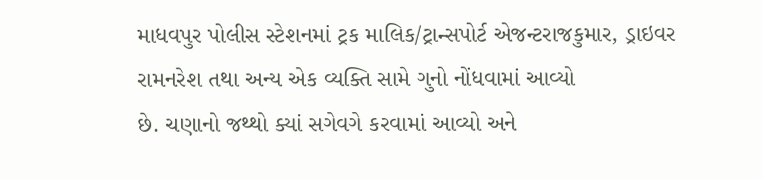માધવપુર પોલીસ સ્ટેશનમાં ટ્રક માલિક/ટ્રાન્સપોર્ટ એજન્ટરાજકુમાર, ડ્રાઇવર
રામનરેશ તથા અન્ય એક વ્યક્તિ સામે ગુનો નોંધવામાં આવ્યો
છે. ચણાનો જથ્થો ક્યાં સગેવગે કરવામાં આવ્યો અને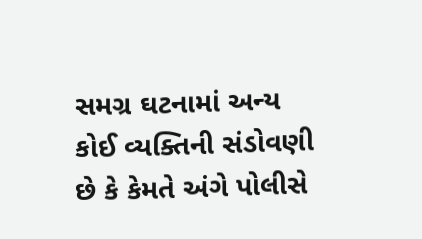સમગ્ર ઘટનામાં અન્ય
કોઈ વ્યક્તિની સંડોવણી છે કે કેમતે અંગે પોલીસે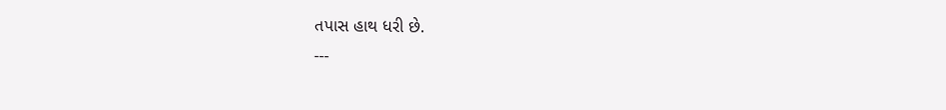તપાસ હાથ ધરી છે.
---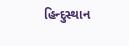હિન્દુસ્થાન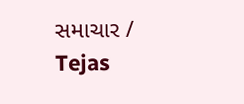સમાચાર / Tejas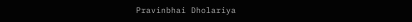Pravinbhai Dholariya